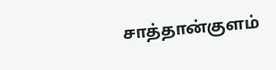சாத்தான்குளம்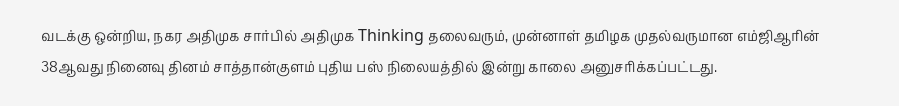வடக்கு ஒன்றிய, நகர அதிமுக சார்பில் அதிமுக Thinking தலைவரும், முன்னாள் தமிழக முதல்வருமான எம்ஜிஆரின் 38ஆவது நினைவு தினம் சாத்தான்குளம் புதிய பஸ் நிலையத்தில் இன்று காலை அனுசரிக்கப்பட்டது.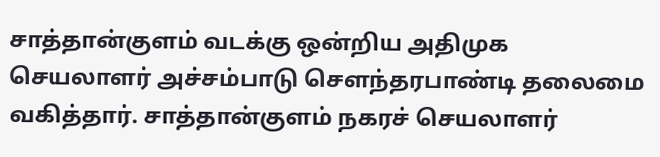சாத்தான்குளம் வடக்கு ஒன்றிய அதிமுக செயலாளர் அச்சம்பாடு சௌந்தரபாண்டி தலைமை வகித்தார். சாத்தான்குளம் நகரச் செயலாளர்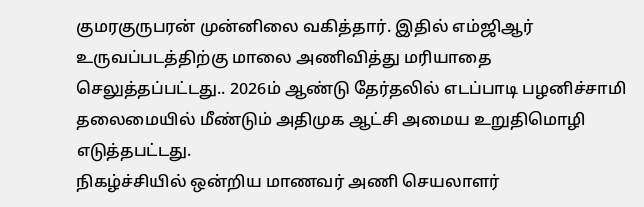குமரகுருபரன் முன்னிலை வகித்தார். இதில் எம்ஜிஆர் உருவப்படத்திற்கு மாலை அணிவித்து மரியாதை செலுத்தப்பட்டது.. 2026ம் ஆண்டு தேர்தலில் எடப்பாடி பழனிச்சாமி தலைமையில் மீண்டும் அதிமுக ஆட்சி அமைய உறுதிமொழி எடுத்தபட்டது.
நிகழ்ச்சியில் ஒன்றிய மாணவர் அணி செயலாளர்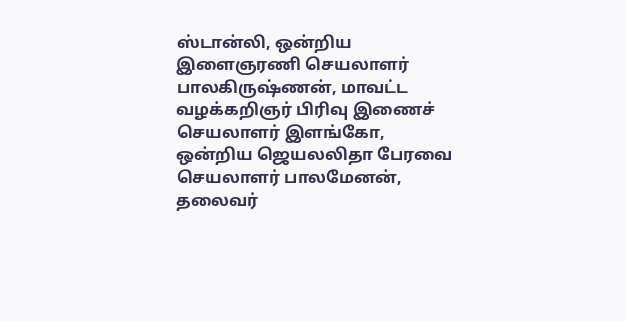ஸ்டான்லி, ஒன்றிய இளைஞரணி செயலாளர் பாலகிருஷ்ணன், மாவட்ட வழக்கறிஞர் பிரிவு இணைச் செயலாளர் இளங்கோ, ஒன்றிய ஜெயலலிதா பேரவை செயலாளர் பாலமேனன், தலைவர்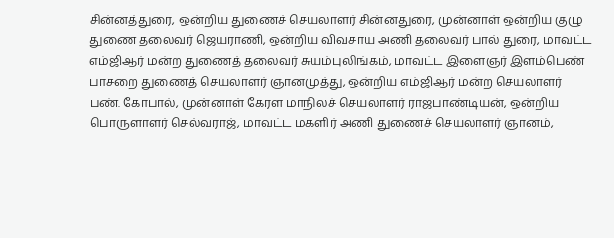சின்னத்துரை, ஒன்றிய துணைச் செயலாளர் சின்னதுரை, முன்னாள் ஒன்றிய குழு துணை தலைவர் ஜெயராணி, ஒன்றிய விவசாய அணி தலைவர் பால் துரை, மாவட்ட எம்ஜிஆர் மன்ற துணைத் தலைவர் சுயம்புலிங்கம், மாவட்ட இளைஞர் இளம்பெண் பாசறை துணைத் செயலாளர் ஞானமுத்து, ஒன்றிய எம்ஜிஆர் மன்ற செயலாளர் பண். கோபால், முன்னாள் கேரள மாநிலச் செயலாளர் ராஜபாண்டியன், ஒன்றிய பொருளாளர் செல்வராஜ், மாவட்ட மகளிர் அணி துணைச் செயலாளர் ஞானம்,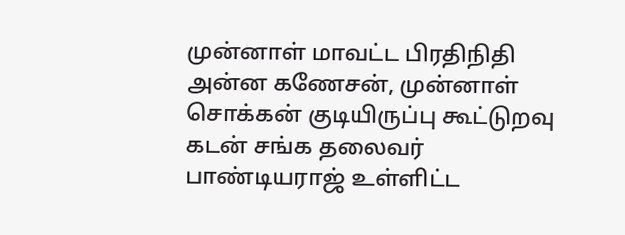முன்னாள் மாவட்ட பிரதிநிதி அன்ன கணேசன், முன்னாள் சொக்கன் குடியிருப்பு கூட்டுறவு கடன் சங்க தலைவர் பாண்டியராஜ் உள்ளிட்ட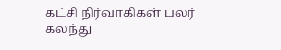கட்சி நிர்வாகிகள் பலர் கலந்து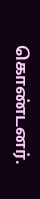கொண்டனர்.